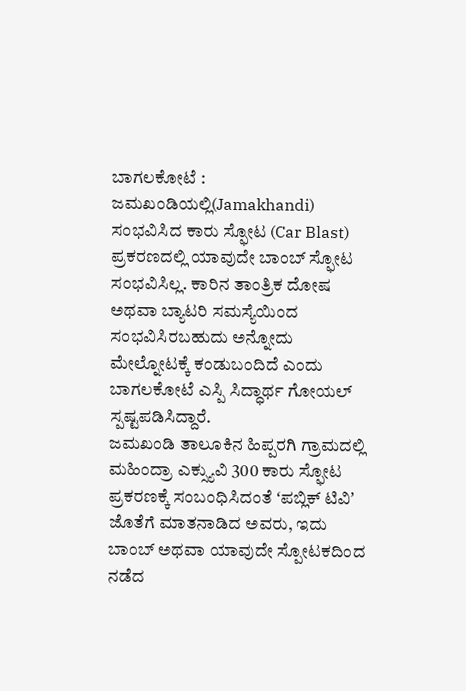ಬಾಗಲಕೋಟೆ : ಜಮಖಂಡಿಯಲ್ಲಿ(Jamakhandi) ಸಂಭವಿಸಿದ ಕಾರು ಸ್ಫೋಟ (Car Blast) ಪ್ರಕರಣದಲ್ಲಿ ಯಾವುದೇ ಬಾಂಬ್ ಸ್ಫೋಟ ಸಂಭವಿಸಿಲ್ಲ. ಕಾರಿನ ತಾಂತ್ರಿಕ ದೋಷ ಅಥವಾ ಬ್ಯಾಟರಿ ಸಮಸ್ಯೆಯಿಂದ ಸಂಭವಿಸಿರಬಹುದು ಅನ್ನೋದು ಮೇಲ್ನೋಟಕ್ಕೆ ಕಂಡುಬಂದಿದೆ ಎಂದು ಬಾಗಲಕೋಟೆ ಎಸ್ಪಿ ಸಿದ್ಧಾರ್ಥ ಗೋಯಲ್ ಸ್ಪಷ್ಟಪಡಿಸಿದ್ದಾರೆ.
ಜಮಖಂಡಿ ತಾಲೂಕಿನ ಹಿಪ್ಪರಗಿ ಗ್ರಾಮದಲ್ಲಿ ಮಹಿಂದ್ರಾ ಎಕ್ಸ್ಯುವಿ 300 ಕಾರು ಸ್ಫೋಟ ಪ್ರಕರಣಕ್ಕೆ ಸಂಬಂಧಿಸಿದಂತೆ ʻಪಬ್ಲಿಕ್ ಟಿವಿʼ ಜೊತೆಗೆ ಮಾತನಾಡಿದ ಅವರು, ಇದು ಬಾಂಬ್ ಅಥವಾ ಯಾವುದೇ ಸ್ಪೋಟಕದಿಂದ ನಡೆದ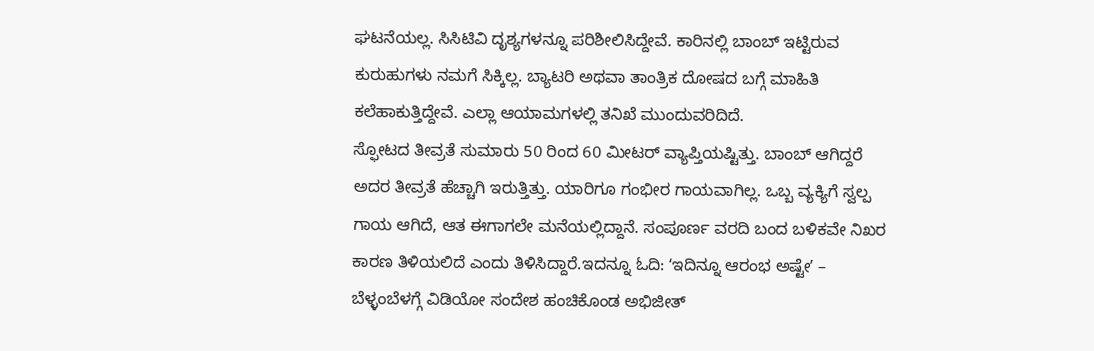ಘಟನೆಯಲ್ಲ. ಸಿಸಿಟಿವಿ ದೃಶ್ಯಗಳನ್ನೂ ಪರಿಶೀಲಿಸಿದ್ದೇವೆ. ಕಾರಿನಲ್ಲಿ ಬಾಂಬ್ ಇಟ್ಟಿರುವ ಕುರುಹುಗಳು ನಮಗೆ ಸಿಕ್ಕಿಲ್ಲ. ಬ್ಯಾಟರಿ ಅಥವಾ ತಾಂತ್ರಿಕ ದೋಷದ ಬಗ್ಗೆ ಮಾಹಿತಿ ಕಲೆಹಾಕುತ್ತಿದ್ದೇವೆ. ಎಲ್ಲಾ ಆಯಾಮಗಳಲ್ಲಿ ತನಿಖೆ ಮುಂದುವರಿದಿದೆ.
ಸ್ಫೋಟದ ತೀವ್ರತೆ ಸುಮಾರು 50 ರಿಂದ 60 ಮೀಟರ್ ವ್ಯಾಪ್ತಿಯಷ್ಟಿತ್ತು. ಬಾಂಬ್ ಆಗಿದ್ದರೆ ಅದರ ತೀವ್ರತೆ ಹೆಚ್ಚಾಗಿ ಇರುತ್ತಿತ್ತು. ಯಾರಿಗೂ ಗಂಭೀರ ಗಾಯವಾಗಿಲ್ಲ. ಒಬ್ಬ ವ್ಯಕ್ಯಿಗೆ ಸ್ವಲ್ಪ ಗಾಯ ಆಗಿದೆ, ಆತ ಈಗಾಗಲೇ ಮನೆಯಲ್ಲಿದ್ದಾನೆ. ಸಂಪೂರ್ಣ ವರದಿ ಬಂದ ಬಳಿಕವೇ ನಿಖರ ಕಾರಣ ತಿಳಿಯಲಿದೆ ಎಂದು ತಿಳಿಸಿದ್ದಾರೆ.ಇದನ್ನೂ ಓದಿ: ʻಇದಿನ್ನೂ ಆರಂಭ ಅಷ್ಟೇʼ – ಬೆಳ್ಳಂಬೆಳಗ್ಗೆ ವಿಡಿಯೋ ಸಂದೇಶ ಹಂಚಿಕೊಂಡ ಅಭಿಜೀತ್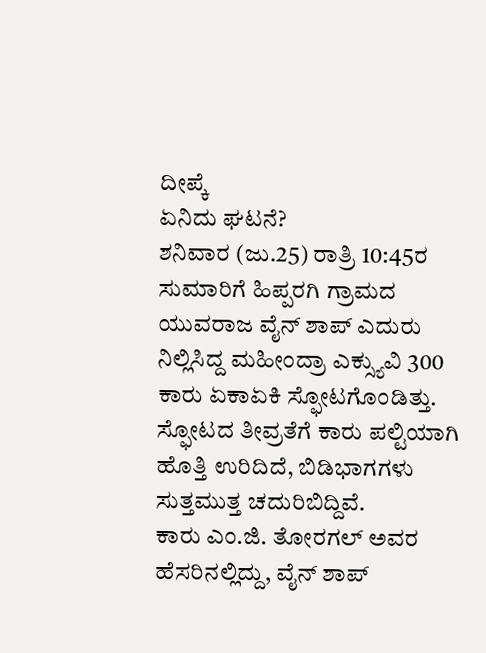ದೀಪ್ಕೆ
ಏನಿದು ಘಟನೆ?
ಶನಿವಾರ (ಜು.25) ರಾತ್ರಿ 10:45ರ ಸುಮಾರಿಗೆ ಹಿಪ್ಪರಗಿ ಗ್ರಾಮದ ಯುವರಾಜ ವೈನ್ ಶಾಪ್ ಎದುರು ನಿಲ್ಲಿಸಿದ್ದ ಮಹೀಂದ್ರಾ ಎಕ್ಸ್ಯುವಿ 300 ಕಾರು ಏಕಾಏಕಿ ಸ್ಫೋಟಗೊಂಡಿತ್ತು. ಸ್ಫೋಟದ ತೀವ್ರತೆಗೆ ಕಾರು ಪಲ್ಟಿಯಾಗಿ ಹೊತ್ತಿ ಉರಿದಿದೆ, ಬಿಡಿಭಾಗಗಳು ಸುತ್ತಮುತ್ತ ಚದುರಿಬಿದ್ದಿವೆ.
ಕಾರು ಎಂ.ಜಿ. ತೋರಗಲ್ ಅವರ ಹೆಸರಿನಲ್ಲಿದ್ದು, ವೈನ್ ಶಾಪ್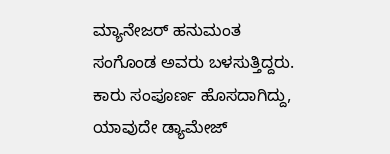ಮ್ಯಾನೇಜರ್ ಹನುಮಂತ ಸಂಗೊಂಡ ಅವರು ಬಳಸುತ್ತಿದ್ದರು. ಕಾರು ಸಂಪೂರ್ಣ ಹೊಸದಾಗಿದ್ದು, ಯಾವುದೇ ಡ್ಯಾಮೇಜ್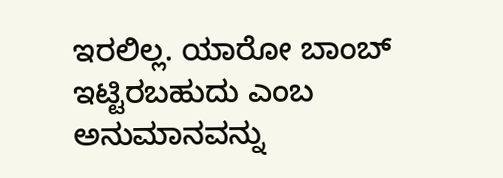ಇರಲಿಲ್ಲ. ಯಾರೋ ಬಾಂಬ್ ಇಟ್ಟಿರಬಹುದು ಎಂಬ ಅನುಮಾನವನ್ನು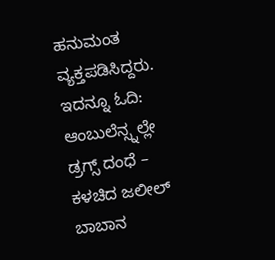ಹನುಮಂತ ವ್ಯಕ್ತಪಡಿಸಿದ್ದರು. ಇದನ್ನೂ ಓದಿ: ಆಂಬುಲೆನ್ಸ್ನಲ್ಲೇ ಡ್ರಗ್ಸ್ ದಂಧೆ – ಕಳಚಿದ ಜಲೀಲ್ ಬಾಬಾನ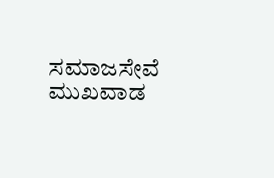ಸಮಾಜಸೇವೆ ಮುಖವಾಡ